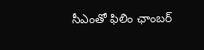సీఎంతో ఫిలిం ఛాంబర్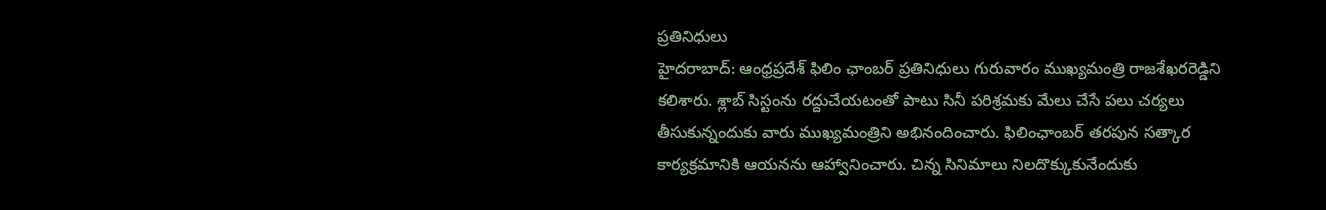ప్రతినిధులు
హైదరాబాద్: ఆంధ్రప్రదేశ్ ఫిలిం ఛాంబర్ ప్రతినిధులు గురువారం ముఖ్యమంత్రి రాజశేఖరరెడ్డిని కలిశారు. శ్లాబ్ సిస్టంను రద్దుచేయటంతో పాటు సినీ పరిశ్రమకు మేలు చేసే పలు చర్యలు తీసుకున్నందుకు వారు ముఖ్యమంత్రిని అభినందించారు. ఫిలింఛాంబర్ తరపున సత్కార కార్యక్రమానికి ఆయనను ఆహ్వానించారు. చిన్న సినిమాలు నిలదొక్కుకునేందుకు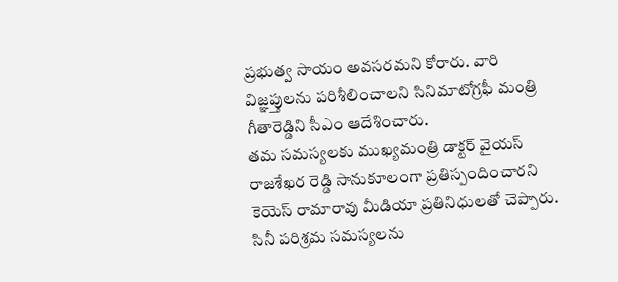ప్రభుత్వ సాయం అవసరమని కోరారు. వారి విజ్ఞప్తులను పరిశీలించాలని సినిమాటోగ్రఫీ మంత్రి గీతారెడ్డిని సీఎం ఆదేశించారు.
తమ సమస్యలకు ముఖ్యమంత్రి డాక్టర్ వైయస్ రాజశేఖర రెడ్డి సానుకూలంగా ప్రతిస్పందించారని కెయెస్ రామారావు మీడియా ప్రతినిధులతో చెప్పారు. సినీ పరిశ్రమ సమస్యలను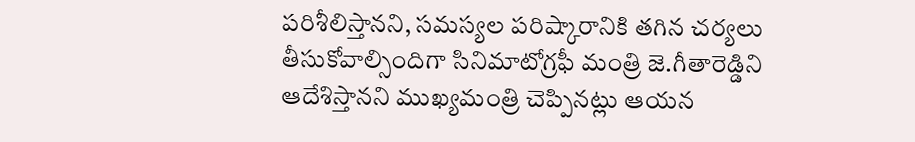పరిశీలిస్తానని, సమస్యల పరిష్కారానికి తగిన చర్యలు తీసుకోవాల్సిందిగా సినిమాటోగ్రఫీ మంత్రి జె.గీతారెడ్డిని ఆదేశిస్తానని ముఖ్యమంత్రి చెప్పినట్లు ఆయన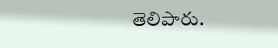తెలిపారు.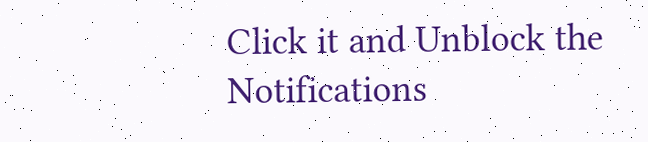Click it and Unblock the Notifications